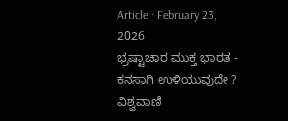Article · February 23, 2026
ಭ್ರಷ್ಟಾಚಾರ ಮುಕ್ತ ಭಾರತ - ಕನಸಾಗಿ ಉಳಿಯುವುದೇ ?
ವಿಶ್ವವಾಣಿ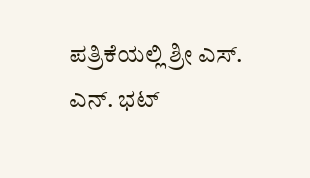ಪತ್ರಿಕೆಯಲ್ಲಿ ಶ್ರೀ ಎಸ್. ಎನ್. ಭಟ್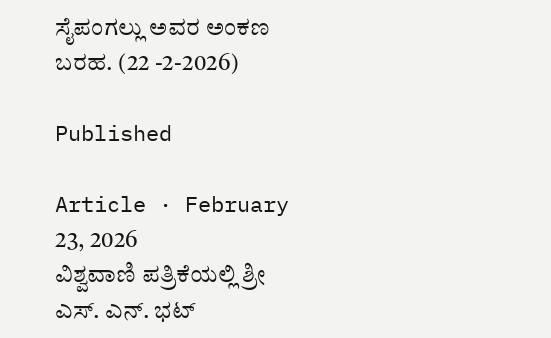ಸೈಪಂಗಲ್ಲು ಅವರ ಅಂಕಣ ಬರಹ. (22 -2-2026)

Published

Article · February 23, 2026
ವಿಶ್ವವಾಣಿ ಪತ್ರಿಕೆಯಲ್ಲಿ ಶ್ರೀ ಎಸ್. ಎನ್. ಭಟ್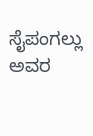ಸೈಪಂಗಲ್ಲು ಅವರ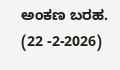ಅಂಕಣ ಬರಹ. (22 -2-2026)